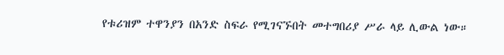የቱሪዝም ተዋንያን በአንድ ስፍራ የሚገናኙበት መተግበሪያ ሥራ ላይ ሊውል ነው።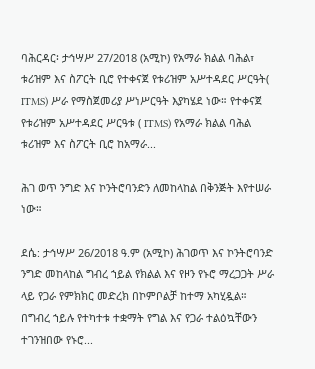ባሕርዳር፡ ታኅሣሥ 27/2018 (አሚኮ) የአማራ ክልል ባሕል፣ ቱሪዝም እና ስፖርት ቢሮ የተቀናጀ የቱሪዝም አሥተዳደር ሥርዓት( ITMS) ሥራ የማስጀመሪያ ሥነሥርዓት እያካሄደ ነው። የተቀናጀ የቱሪዝም አሥተዳደር ሥርዓቱ ( ITMS) የአማራ ክልል ባሕል ቱሪዝም እና ስፖርት ቢሮ ከአማራ...

ሕገ ወጥ ንግድ እና ኮንትሮባንድን ለመከላከል በቅንጅት እየተሠራ ነው።

ደሴ: ታኅሣሥ 26/2018 ዓ.ም (አሚኮ) ሕገወጥ እና ኮንትሮባንድ ንግድ መከላከል ግብረ ኀይል የክልል እና የዞን የኑሮ ማረጋጋት ሥራ ላይ የጋራ የምክክር መድረክ በኮምቦልቻ ከተማ አካሂዷል። በግብረ ኀይሉ የተካተቱ ተቋማት የግል እና የጋራ ተልዕኳቸውን ተገንዝበው የኑሮ...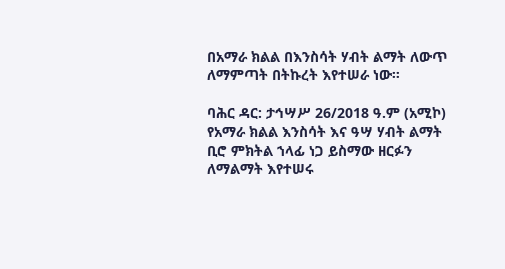በአማራ ክልል በእንስሳት ሃብት ልማት ለውጥ ለማምጣት በትኩረት እየተሠራ ነው።

ባሕር ዳር: ታኅሣሥ 26/2018 ዓ.ም (አሚኮ) የአማራ ክልል እንስሳት እና ዓሣ ሃብት ልማት ቢሮ ምክትል ኀላፊ ነጋ ይስማው ዘርፉን ለማልማት እየተሠሩ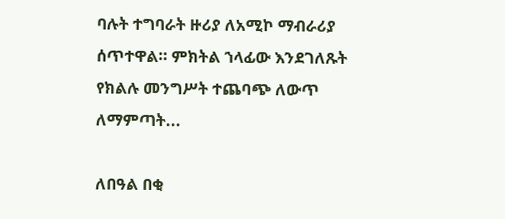ባሉት ተግባራት ዙሪያ ለአሚኮ ማብራሪያ ሰጥተዋል። ምክትል ኀላፊው እንደገለጹት የክልሉ መንግሥት ተጨባጭ ለውጥ ለማምጣት...

ለበዓል በቂ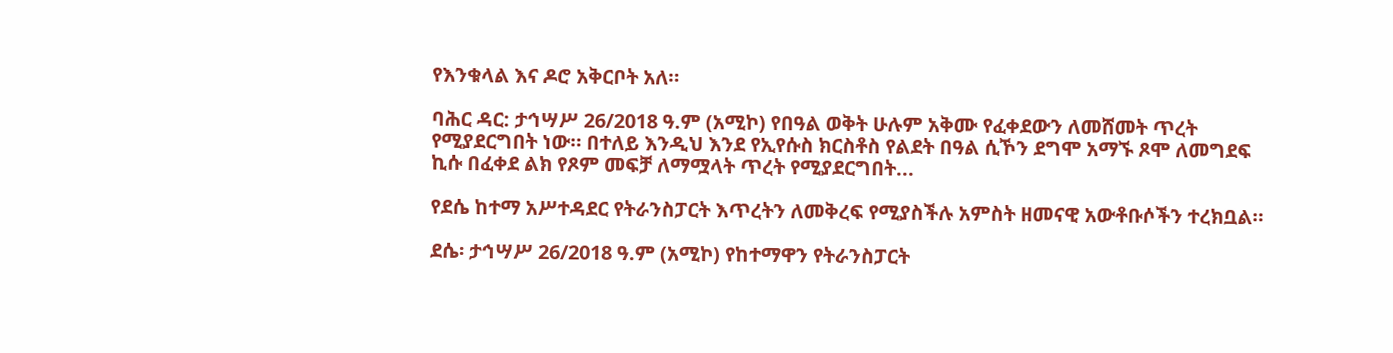የእንቁላል እና ዶሮ አቅርቦት አለ።

ባሕር ዳር: ታኅሣሥ 26/2018 ዓ.ም (አሚኮ) የበዓል ወቅት ሁሉም አቅሙ የፈቀደውን ለመሸመት ጥረት የሚያደርግበት ነው። በተለይ እንዲህ እንደ የኢየሱስ ክርስቶስ የልደት በዓል ሲኾን ደግሞ አማኙ ጾሞ ለመግደፍ ኪሱ በፈቀደ ልክ የጾም መፍቻ ለማሟላት ጥረት የሚያደርግበት...

የደሴ ከተማ አሥተዳደር የትራንስፓርት እጥረትን ለመቅረፍ የሚያስችሉ አምስት ዘመናዊ አውቶቡሶችን ተረክቧል።

ደሴ፡ ታኅሣሥ 26/2018 ዓ.ም (አሚኮ) የከተማዋን የትራንስፓርት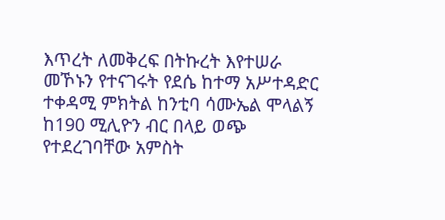እጥረት ለመቅረፍ በትኩረት እየተሠራ መኾኑን የተናገሩት የደሴ ከተማ አሥተዳድር ተቀዳሚ ምክትል ከንቲባ ሳሙኤል ሞላልኝ ከ190 ሚሊዮን ብር በላይ ወጭ የተደረገባቸው አምስት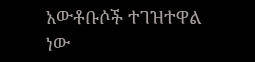አውቶቡሶች ተገዝተዋል ነው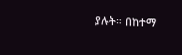ያሉት። በከተማ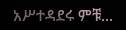አሥተዳደሩ ምቹ...